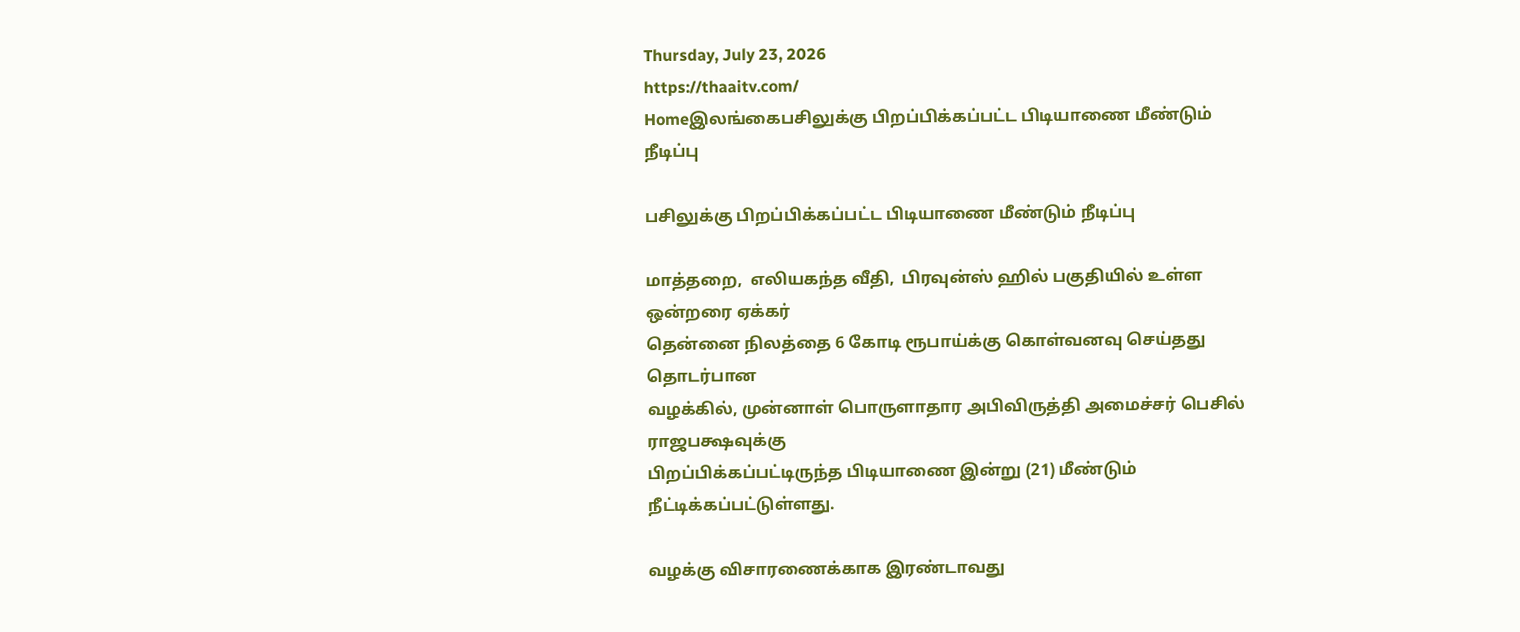Thursday, July 23, 2026
https://thaaitv.com/
Homeஇலங்கைபசிலுக்கு பிறப்பிக்கப்பட்ட பிடியாணை மீண்டும் நீடிப்பு

பசிலுக்கு பிறப்பிக்கப்பட்ட பிடியாணை மீண்டும் நீடிப்பு

மாத்தறை,  எலியகந்த வீதி,  பிரவுன்ஸ் ஹில் பகுதியில் உள்ள ஒன்றரை ஏக்கர்
தென்னை நிலத்தை 6 கோடி ரூபாய்க்கு கொள்வனவு செய்தது தொடர்பான
வழக்கில், முன்னாள் பொருளாதார அபிவிருத்தி அமைச்சர் பெசில் ராஜபக்ஷவுக்கு
பிறப்பிக்கப்பட்டிருந்த பிடியாணை இன்று (21) மீண்டும் நீட்டிக்கப்பட்டுள்ளது.

வழக்கு விசாரணைக்காக இரண்டாவது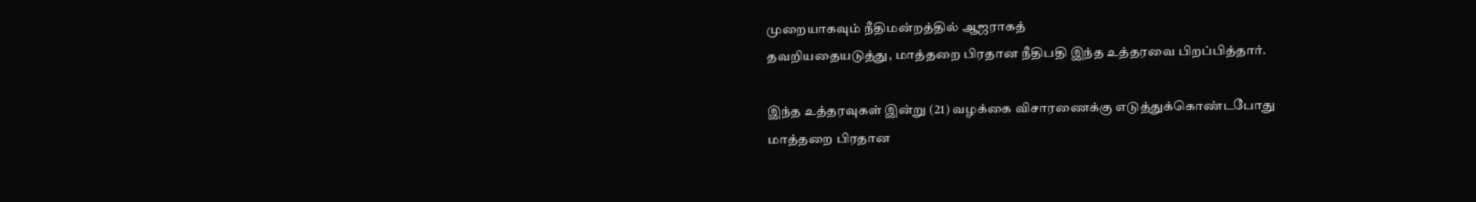முறையாகவும் நீதிமன்றத்தில் ஆஜராகத்
தவறியதையடுத்து, மாத்தறை பிரதான நீதிபதி இந்த உத்தரவை பிறப்பித்தார்.

இந்த உத்தரவுகள் இன்று (21) வழக்கை விசாரணைக்கு எடுத்துக்கொண்டபோது
மாத்தறை பிரதான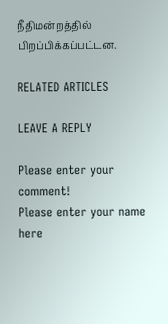நீதிமன்றத்தில் பிறப்பிக்கப்பட்டன.

RELATED ARTICLES

LEAVE A REPLY

Please enter your comment!
Please enter your name here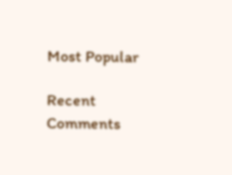Most Popular

Recent Comments